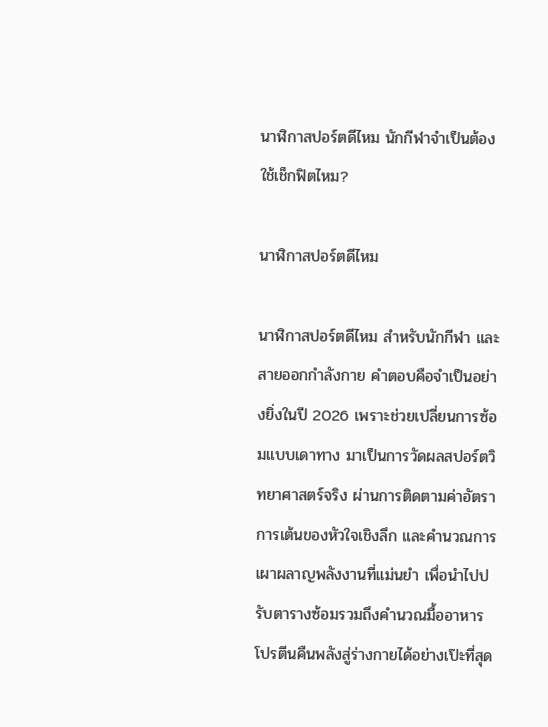นาฬิกาสปอร์ตดีไหม นักกีฬาจำเป็นต้องใช้เช็กฟิตไหม?

นาฬิกาสปอร์ตดีไหม

นาฬิกาสปอร์ตดีไหม สำหรับนักกีฬา และสายออกกำลังกาย คำตอบคือจำเป็นอย่างยิ่งในปี 2026 เพราะช่วยเปลี่ยนการซ้อมแบบเดาทาง มาเป็นการวัดผลสปอร์ตวิทยาศาสตร์จริง ผ่านการติดตามค่าอัตราการเต้นของหัวใจเชิงลึก และคำนวณการเผาผลาญพลังงานที่แม่นยำ เพื่อนำไปปรับตารางซ้อมรวมถึงคำนวณมื้ออาหาร โปรตีนคืนพลังสู่ร่างกายได้อย่างเป๊ะที่สุด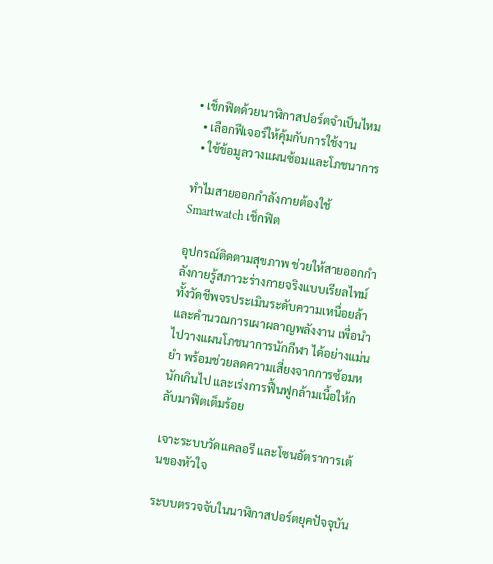• เช็กฟิตด้วยนาฬิกาสปอร์ตจำเป็นไหม
  • เลือกฟีเจอร์ให้คุ้มกับการใช้งาน
  • ใช้ข้อมูลวางแผนซ้อมและโภชนาการ

ทำไมสายออกกำลังกายต้องใช้ Smartwatch เช็กฟิต

อุปกรณ์ติดตามสุขภาพ ช่วยให้สายออกกำลังกายรู้สภาวะร่างกายจริงแบบเรียลไทม์ ทั้งวัดชีพจรประเมินระดับความเหนื่อยล้า และคำนวณการเผาผลาญพลังงาน เพื่อนำไปวางแผนโภชนาการนักกีฬา ได้อย่างแม่นยำ พร้อมช่วยลดความเสี่ยงจากการซ้อมหนักเกินไป และเร่งการฟื้นฟูกล้ามเนื้อให้กลับมาฟิตเต็มร้อย

เจาะระบบวัดแคลอรี และโซนอัตราการเต้นของหัวใจ

ระบบตรวจจับในนาฬิกาสปอร์ตยุคปัจจุบัน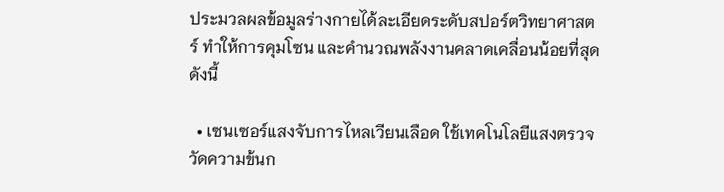ประมวลผลข้อมูลร่างกายได้ละเอียดระดับสปอร์ตวิทยาศาสตร์ ทำให้การคุมโซน และคำนวณพลังงานคลาดเคลื่อนน้อยที่สุด ดังนี้

  • เซนเซอร์แสงจับการไหลเวียนเลือด ใช้เทคโนโลยีแสงตรวจวัดความข้นก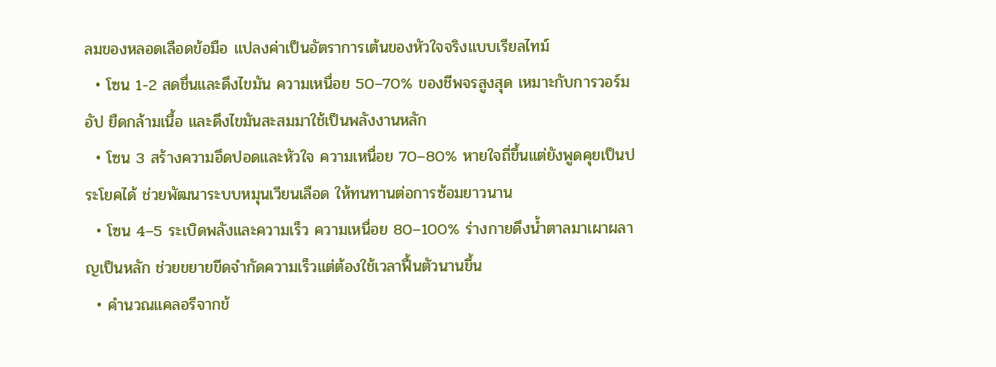ลมของหลอดเลือดข้อมือ แปลงค่าเป็นอัตราการเต้นของหัวใจจริงแบบเรียลไทม์
  • โซน 1-2 สดชื่นและดึงไขมัน ความเหนื่อย 50–70% ของชีพจรสูงสุด เหมาะกับการวอร์มอัป ยืดกล้ามเนื้อ และดึงไขมันสะสมมาใช้เป็นพลังงานหลัก
  • โซน 3 สร้างความอึดปอดและหัวใจ ความเหนื่อย 70–80% หายใจถี่ขึ้นแต่ยังพูดคุยเป็นประโยคได้ ช่วยพัฒนาระบบหมุนเวียนเลือด ให้ทนทานต่อการซ้อมยาวนาน
  • โซน 4–5 ระเบิดพลังและความเร็ว ความเหนื่อย 80–100% ร่างกายดึงน้ำตาลมาเผาผลาญเป็นหลัก ช่วยขยายขีดจำกัดความเร็วแต่ต้องใช้เวลาฟื้นตัวนานขึ้น
  • คำนวณแคลอรีจากข้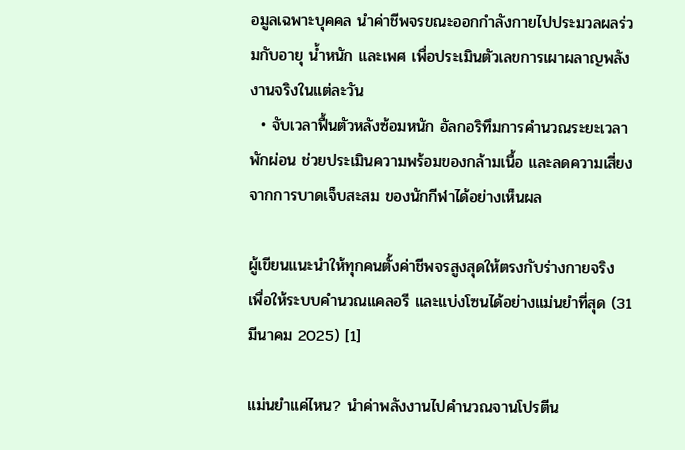อมูลเฉพาะบุคคล นำค่าชีพจรขณะออกกำลังกายไปประมวลผลร่วมกับอายุ น้ำหนัก และเพศ เพื่อประเมินตัวเลขการเผาผลาญพลังงานจริงในแต่ละวัน
  • จับเวลาฟื้นตัวหลังซ้อมหนัก อัลกอริทึมการคำนวณระยะเวลาพักผ่อน ช่วยประเมินความพร้อมของกล้ามเนื้อ และลดความเสี่ยงจากการบาดเจ็บสะสม ของนักกีฬาได้อย่างเห็นผล

ผู้เขียนแนะนำให้ทุกคนตั้งค่าชีพจรสูงสุดให้ตรงกับร่างกายจริง เพื่อให้ระบบคำนวณแคลอรี และแบ่งโซนได้อย่างแม่นยำที่สุด (31 มีนาคม 2025) [1]

แม่นยำแค่ไหน? นำค่าพลังงานไปคำนวณจานโปรตีน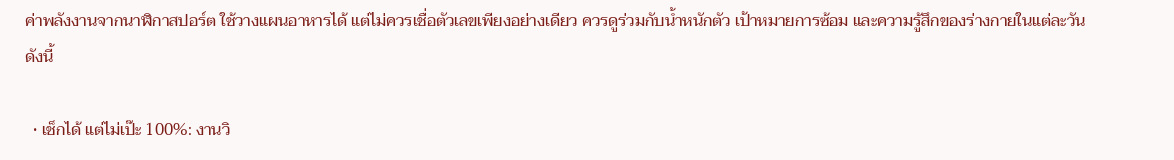ค่าพลังงานจากนาฬิกาสปอร์ต ใช้วางแผนอาหารได้ แต่ไม่ควรเชื่อตัวเลขเพียงอย่างเดียว ควรดูร่วมกับน้ำหนักตัว เป้าหมายการซ้อม และความรู้สึกของร่างกายในแต่ละวัน ดังนี้

  • เช็กได้ แต่ไม่เป๊ะ 100%: งานวิ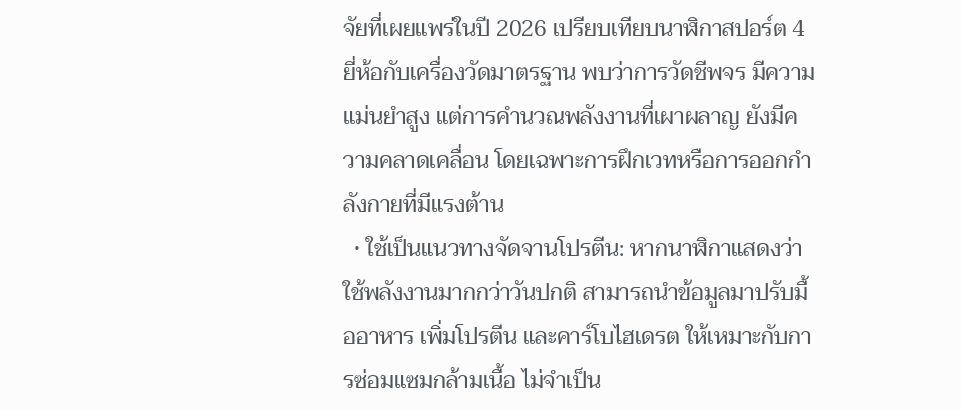จัยที่เผยแพร่ในปี 2026 เปรียบเทียบนาฬิกาสปอร์ต 4 ยี่ห้อกับเครื่องวัดมาตรฐาน พบว่าการวัดชีพจร มีความแม่นยำสูง แต่การคำนวณพลังงานที่เผาผลาญ ยังมีความคลาดเคลื่อน โดยเฉพาะการฝึกเวทหรือการออกกำลังกายที่มีแรงต้าน
  • ใช้เป็นแนวทางจัดจานโปรตีน: หากนาฬิกาแสดงว่าใช้พลังงานมากกว่าวันปกติ สามารถนำข้อมูลมาปรับมื้ออาหาร เพิ่มโปรตีน และคาร์โบไฮเดรต ให้เหมาะกับการซ่อมแซมกล้ามเนื้อ ไม่จำเป็น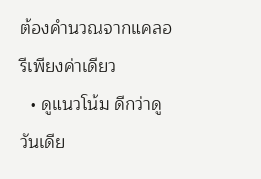ต้องคำนวณจากแคลอรีเพียงค่าเดียว
  • ดูแนวโน้ม ดีกว่าดูวันเดีย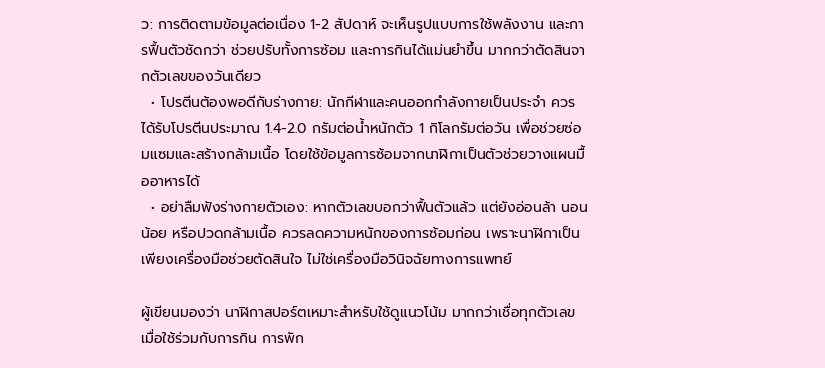ว: การติดตามข้อมูลต่อเนื่อง 1-2 สัปดาห์ จะเห็นรูปแบบการใช้พลังงาน และการฟื้นตัวชัดกว่า ช่วยปรับทั้งการซ้อม และการกินได้แม่นยำขึ้น มากกว่าตัดสินจากตัวเลขของวันเดียว
  • โปรตีนต้องพอดีกับร่างกาย: นักกีฬาและคนออกกำลังกายเป็นประจำ ควรได้รับโปรตีนประมาณ 1.4-2.0 กรัมต่อน้ำหนักตัว 1 กิโลกรัมต่อวัน เพื่อช่วยซ่อมแซมและสร้างกล้ามเนื้อ โดยใช้ข้อมูลการซ้อมจากนาฬิกาเป็นตัวช่วยวางแผนมื้ออาหารได้
  • อย่าลืมฟังร่างกายตัวเอง: หากตัวเลขบอกว่าฟื้นตัวแล้ว แต่ยังอ่อนล้า นอนน้อย หรือปวดกล้ามเนื้อ ควรลดความหนักของการซ้อมก่อน เพราะนาฬิกาเป็นเพียงเครื่องมือช่วยตัดสินใจ ไม่ใช่เครื่องมือวินิจฉัยทางการแพทย์

ผู้เขียนมองว่า นาฬิกาสปอร์ตเหมาะสำหรับใช้ดูแนวโน้ม มากกว่าเชื่อทุกตัวเลข เมื่อใช้ร่วมกับการกิน การพัก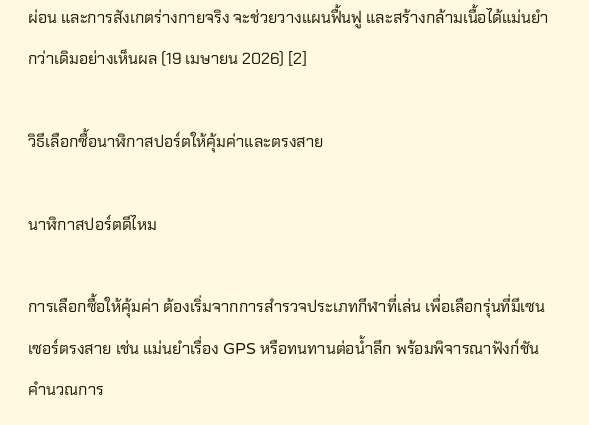ผ่อน และการสังเกตร่างกายจริง จะช่วยวางแผนฟื้นฟู และสร้างกล้ามเนื้อได้แม่นยำกว่าเดิมอย่างเห็นผล (19 เมษายน 2026) [2]

วิธีเลือกซื้อนาฬิกาสปอร์ตให้คุ้มค่าและตรงสาย

นาฬิกาสปอร์ตดีไหม

การเลือกซื้อให้คุ้มค่า ต้องเริ่มจากการสำรวจประเภทกีฬาที่เล่น เพื่อเลือกรุ่นที่มีเซนเซอร์ตรงสาย เช่น แม่นยำเรื่อง GPS หรือทนทานต่อน้ำลึก พร้อมพิจารณาฟังก์ชันคำนวณการ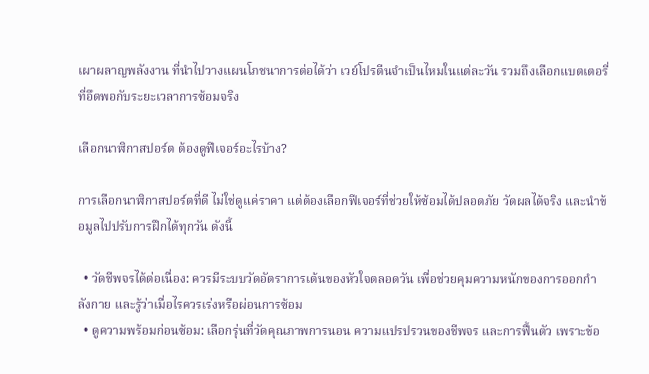เผาผลาญพลังงาน ที่นำไปวางแผนโภชนาการต่อได้ว่า เวย์โปรตีนจำเป็นไหมในแต่ละวัน รวมถึงเลือกแบตเตอรี่ที่อึดพอกับระยะเวลาการซ้อมจริง

เลือกนาฬิกาสปอร์ต ต้องดูฟีเจอร์อะไรบ้าง?

การเลือกนาฬิกาสปอร์ตที่ดี ไม่ใช่ดูแค่ราคา แต่ต้องเลือกฟีเจอร์ที่ช่วยให้ซ้อมได้ปลอดภัย วัดผลได้จริง และนำข้อมูลไปปรับการฝึกได้ทุกวัน ดังนี้

  • วัดชีพจรได้ต่อเนื่อง: ควรมีระบบวัดอัตราการเต้นของหัวใจตลอดวัน เพื่อช่วยคุมความหนักของการออกกำลังกาย และรู้ว่าเมื่อไรควรเร่งหรือผ่อนการซ้อม
  • ดูความพร้อมก่อนซ้อม: เลือกรุ่นที่วัดคุณภาพการนอน ความแปรปรวนของชีพจร และการฟื้นตัว เพราะข้อ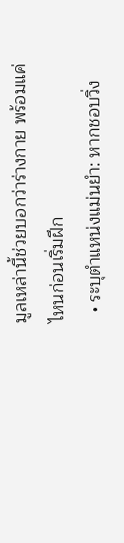มูลเหล่านี้ช่วยบอกว่าร่างกาย พร้อมแค่ไหนก่อนเริ่มฝึก
  • ระบุตำแหน่งแม่นยำ: หากชอบวิ่ง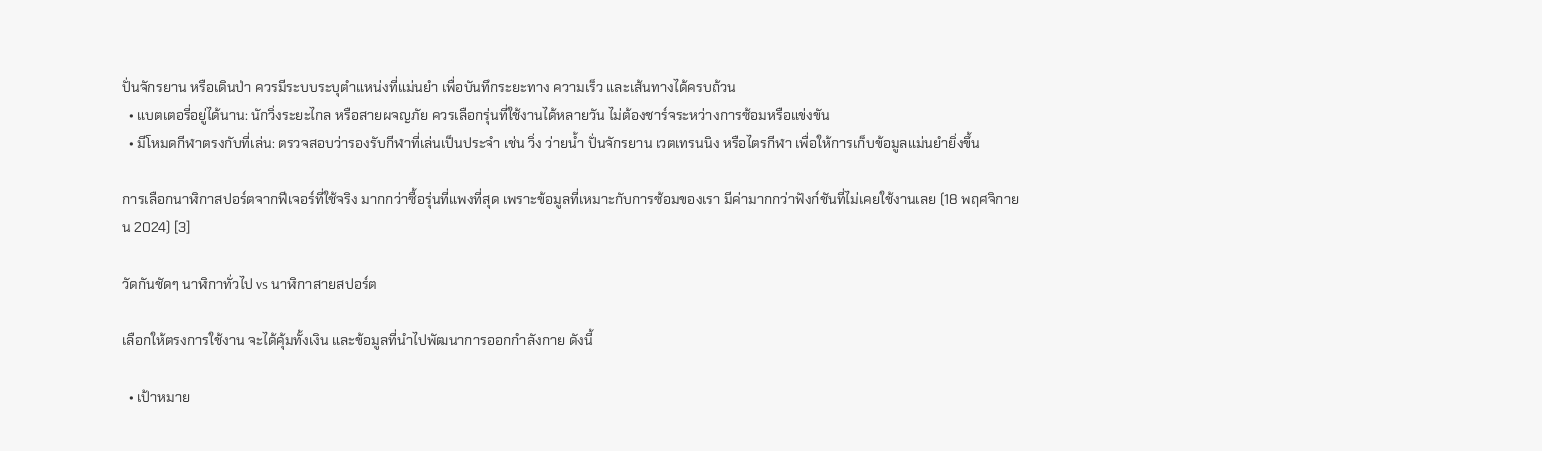ปั่นจักรยาน หรือเดินป่า ควรมีระบบระบุตำแหน่งที่แม่นยำ เพื่อบันทึกระยะทาง ความเร็ว และเส้นทางได้ครบถ้วน
  • แบตเตอรี่อยู่ได้นาน: นักวิ่งระยะไกล หรือสายผจญภัย ควรเลือกรุ่นที่ใช้งานได้หลายวัน ไม่ต้องชาร์จระหว่างการซ้อมหรือแข่งขัน
  • มีโหมดกีฬาตรงกับที่เล่น: ตรวจสอบว่ารองรับกีฬาที่เล่นเป็นประจำ เช่น วิ่ง ว่ายน้ำ ปั่นจักรยาน เวตเทรนนิง หรือไตรกีฬา เพื่อให้การเก็บข้อมูลแม่นยำยิ่งขึ้น

การเลือกนาฬิกาสปอร์ตจากฟีเจอร์ที่ใช้จริง มากกว่าซื้อรุ่นที่แพงที่สุด เพราะข้อมูลที่เหมาะกับการซ้อมของเรา มีค่ามากกว่าฟังก์ชันที่ไม่เคยใช้งานเลย (18 พฤศจิกายน 2024) [3]

วัดกันชัดๆ นาฬิกาทั่วไป vs นาฬิกาสายสปอร์ต

เลือกให้ตรงการใช้งาน จะได้คุ้มทั้งเงิน และข้อมูลที่นำไปพัฒนาการออกกำลังกาย ดังนี้

  • เป้าหมาย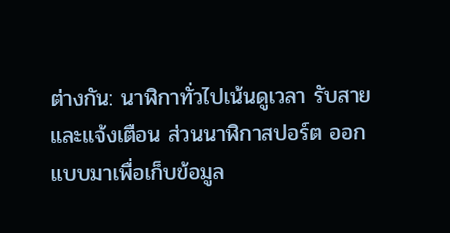ต่างกัน: นาฬิกาทั่วไปเน้นดูเวลา รับสาย และแจ้งเตือน ส่วนนาฬิกาสปอร์ต ออกแบบมาเพื่อเก็บข้อมูล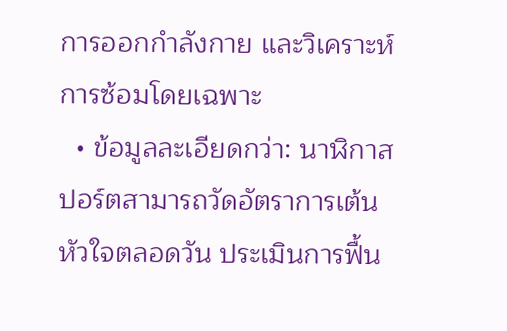การออกกำลังกาย และวิเคราะห์การซ้อมโดยเฉพาะ
  • ข้อมูลละเอียดกว่า: นาฬิกาสปอร์ตสามารถวัดอัตราการเต้นหัวใจตลอดวัน ประเมินการฟื้น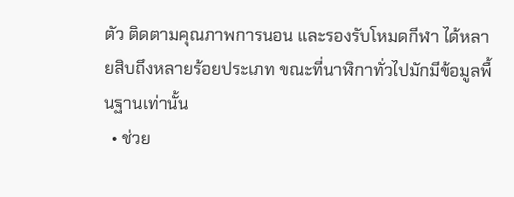ตัว ติดตามคุณภาพการนอน และรองรับโหมดกีฬา ได้หลายสิบถึงหลายร้อยประเภท ขณะที่นาฬิกาทั่วไปมักมีข้อมูลพื้นฐานเท่านั้น
  • ช่วย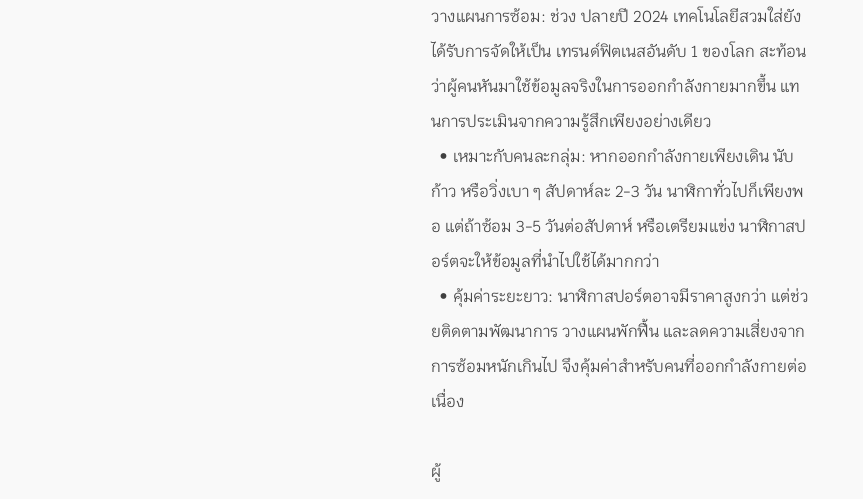วางแผนการซ้อม: ช่วง ปลายปี 2024 เทคโนโลยีสวมใส่ยังได้รับการจัดให้เป็น เทรนด์ฟิตเนสอันดับ 1 ของโลก สะท้อนว่าผู้คนหันมาใช้ข้อมูลจริงในการออกกำลังกายมากขึ้น แทนการประเมินจากความรู้สึกเพียงอย่างเดียว
  • เหมาะกับคนละกลุ่ม: หากออกกำลังกายเพียงเดิน นับก้าว หรือวิ่งเบา ๆ สัปดาห์ละ 2-3 วัน นาฬิกาทั่วไปก็เพียงพอ แต่ถ้าซ้อม 3-5 วันต่อสัปดาห์ หรือเตรียมแข่ง นาฬิกาสปอร์ตจะให้ข้อมูลที่นำไปใช้ได้มากกว่า
  • คุ้มค่าระยะยาว: นาฬิกาสปอร์ตอาจมีราคาสูงกว่า แต่ช่วยติดตามพัฒนาการ วางแผนพักฟื้น และลดความเสี่ยงจากการซ้อมหนักเกินไป จึงคุ้มค่าสำหรับคนที่ออกกำลังกายต่อเนื่อง

ผู้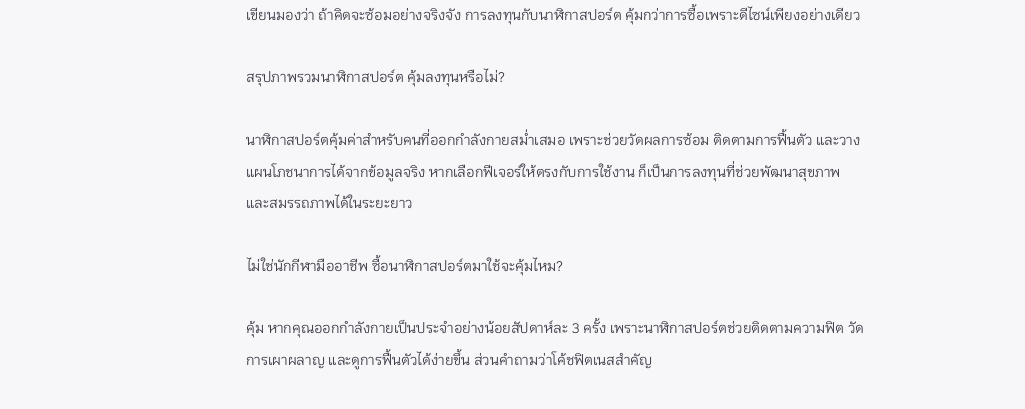เขียนมองว่า ถ้าคิดจะซ้อมอย่างจริงจัง การลงทุนกับนาฬิกาสปอร์ต คุ้มกว่าการซื้อเพราะดีไซน์เพียงอย่างเดียว

สรุปภาพรวมนาฬิกาสปอร์ต คุ้มลงทุนหรือไม่?

นาฬิกาสปอร์ตคุ้มค่าสำหรับคนที่ออกกำลังกายสม่ำเสมอ เพราะช่วยวัดผลการซ้อม ติดตามการฟื้นตัว และวางแผนโภชนาการได้จากข้อมูลจริง หากเลือกฟีเจอร์ให้ตรงกับการใช้งาน ก็เป็นการลงทุนที่ช่วยพัฒนาสุขภาพ และสมรรถภาพได้ในระยะยาว

ไม่ใช่นักกีฬามืออาชีพ ซื้อนาฬิกาสปอร์ตมาใช้จะคุ้มไหม?

คุ้ม หากคุณออกกำลังกายเป็นประจำอย่างน้อยสัปดาห์ละ 3 ครั้ง เพราะนาฬิกาสปอร์ตช่วยติดตามความฟิต วัดการเผาผลาญ และดูการฟื้นตัวได้ง่ายขึ้น ส่วนคำถามว่าโค้ชฟิตเนสสำคัญ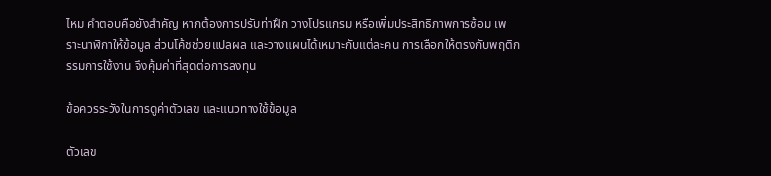ไหม คำตอบคือยังสำคัญ หากต้องการปรับท่าฝึก วางโปรแกรม หรือเพิ่มประสิทธิภาพการซ้อม เพราะนาฬิกาให้ข้อมูล ส่วนโค้ชช่วยแปลผล และวางแผนได้เหมาะกับแต่ละคน การเลือกให้ตรงกับพฤติกรรมการใช้งาน จึงคุ้มค่าที่สุดต่อการลงทุน

ข้อควรระวังในการดูค่าตัวเลข และแนวทางใช้ข้อมูล

ตัวเลข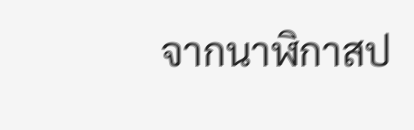จากนาฬิกาสป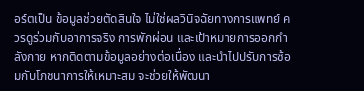อร์ตเป็น ข้อมูลช่วยตัดสินใจ ไม่ใช่ผลวินิจฉัยทางการแพทย์ ควรดูร่วมกับอาการจริง การพักผ่อน และเป้าหมายการออกกำลังกาย หากติดตามข้อมูลอย่างต่อเนื่อง และนำไปปรับการซ้อมกับโภชนาการให้เหมาะสม จะช่วยให้พัฒนา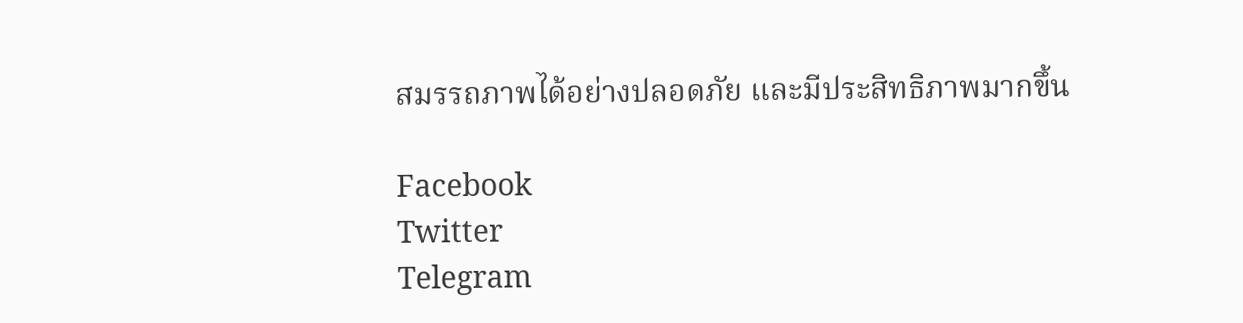สมรรถภาพได้อย่างปลอดภัย และมีประสิทธิภาพมากขึ้น

Facebook
Twitter
Telegram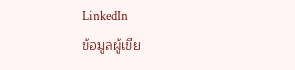LinkedIn
ข้อมูลผู้เขีย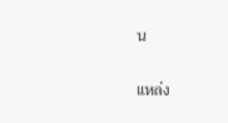น

แหล่ง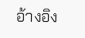อ้างอิง